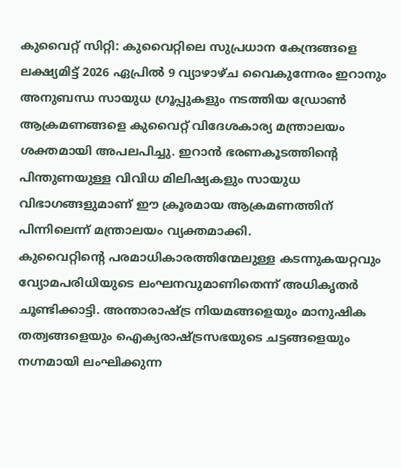കുവൈറ്റ് സിറ്റി: കുവൈറ്റിലെ സുപ്രധാന കേന്ദ്രങ്ങളെ ലക്ഷ്യമിട്ട് 2026 ഏപ്രിൽ 9 വ്യാഴാഴ്ച വൈകുന്നേരം ഇറാനും അനുബന്ധ സായുധ ഗ്രൂപ്പുകളും നടത്തിയ ഡ്രോൺ ആക്രമണങ്ങളെ കുവൈറ്റ് വിദേശകാര്യ മന്ത്രാലയം ശക്തമായി അപലപിച്ചു. ഇറാൻ ഭരണകൂടത്തിന്റെ പിന്തുണയുള്ള വിവിധ മിലിഷ്യകളും സായുധ വിഭാഗങ്ങളുമാണ് ഈ ക്രൂരമായ ആക്രമണത്തിന് പിന്നിലെന്ന് മന്ത്രാലയം വ്യക്തമാക്കി.
കുവൈറ്റിന്റെ പരമാധികാരത്തിന്മേലുള്ള കടന്നുകയറ്റവും വ്യോമപരിധിയുടെ ലംഘനവുമാണിതെന്ന് അധികൃതർ ചൂണ്ടിക്കാട്ടി. അന്താരാഷ്ട്ര നിയമങ്ങളെയും മാനുഷിക തത്വങ്ങളെയും ഐക്യരാഷ്ട്രസഭയുടെ ചട്ടങ്ങളെയും നഗ്നമായി ലംഘിക്കുന്ന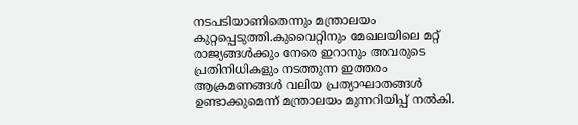നടപടിയാണിതെന്നും മന്ത്രാലയം കുറ്റപ്പെടുത്തി.കുവൈറ്റിനും മേഖലയിലെ മറ്റ് രാജ്യങ്ങൾക്കും നേരെ ഇറാനും അവരുടെ പ്രതിനിധികളും നടത്തുന്ന ഇത്തരം ആക്രമണങ്ങൾ വലിയ പ്രത്യാഘാതങ്ങൾ ഉണ്ടാക്കുമെന്ന് മന്ത്രാലയം മുന്നറിയിപ്പ് നൽകി.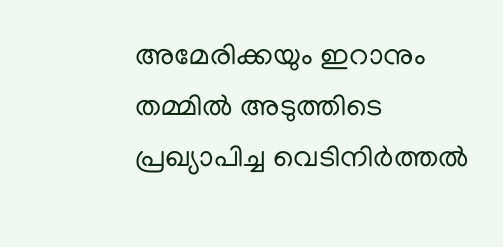അമേരിക്കയും ഇറാനും തമ്മിൽ അടുത്തിടെ പ്രഖ്യാപിച്ച വെടിനിർത്തൽ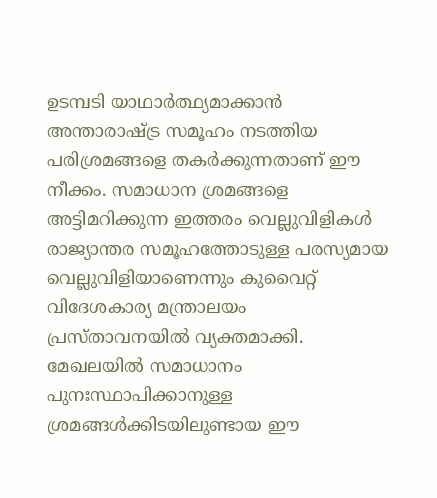ഉടമ്പടി യാഥാർത്ഥ്യമാക്കാൻ അന്താരാഷ്ട്ര സമൂഹം നടത്തിയ പരിശ്രമങ്ങളെ തകർക്കുന്നതാണ് ഈ നീക്കം. സമാധാന ശ്രമങ്ങളെ അട്ടിമറിക്കുന്ന ഇത്തരം വെല്ലുവിളികൾ രാജ്യാന്തര സമൂഹത്തോടുള്ള പരസ്യമായ വെല്ലുവിളിയാണെന്നും കുവൈറ്റ് വിദേശകാര്യ മന്ത്രാലയം പ്രസ്താവനയിൽ വ്യക്തമാക്കി. മേഖലയിൽ സമാധാനം പുനഃസ്ഥാപിക്കാനുള്ള ശ്രമങ്ങൾക്കിടയിലുണ്ടായ ഈ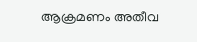ആക്രമണം അതീവ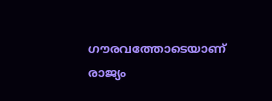ഗൗരവത്തോടെയാണ് രാജ്യം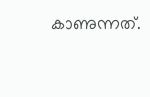കാണുന്നത്.